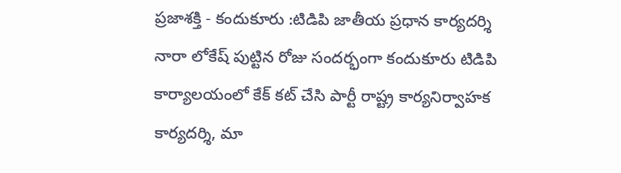ప్రజాశక్తి - కందుకూరు :టిడిపి జాతీయ ప్రధాన కార్యదర్శి నారా లోకేష్ పుట్టిన రోజు సందర్భంగా కందుకూరు టిడిపి కార్యాలయంలో కేక్ కట్ చేసి పార్టీ రాష్ట్ర కార్యనిర్వాహక కార్యదర్శి, మా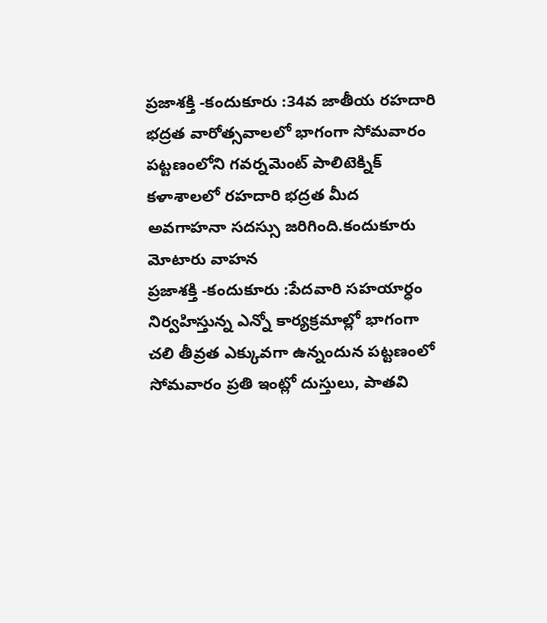ప్రజాశక్తి -కందుకూరు :34వ జాతీయ రహదారి భద్రత వారోత్సవాలలో భాగంగా సోమవారం పట్టణంలోని గవర్నమెంట్ పాలిటెక్నిక్ కళాశాలలో రహదారి భద్రత మీద అవగాహనా సదస్సు జరిగింది.కందుకూరు మోటారు వాహన
ప్రజాశక్తి -కందుకూరు :పేదవారి సహయార్ధం నిర్వహిస్తున్న ఎన్నో కార్యక్రమాల్లో భాగంగా చలి తీవ్రత ఎక్కువగా ఉన్నందున పట్టణంలో సోమవారం ప్రతి ఇంట్లో దుస్తులు, పాతవి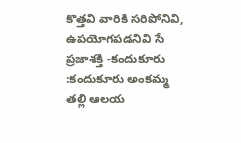కొత్తవి వారికి సరిపోనివి, ఉపయోగపడనివి సే
ప్రజాశక్తి -కందుకూరు :కందుకూరు అంకమ్మ తల్లి ఆలయ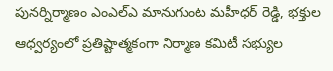పునర్నిర్మాణం ఎంఎల్ఎ మానుగుంట మహీధర్ రెడ్డి, భక్తుల ఆధ్వర్యంలో ప్రతిష్టాత్మకంగా నిర్మాణ కమిటీ సభ్యుల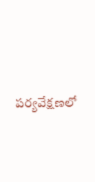పర్యవేక్షణలో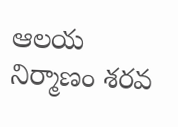ఆలయ నిర్మాణం శరవ